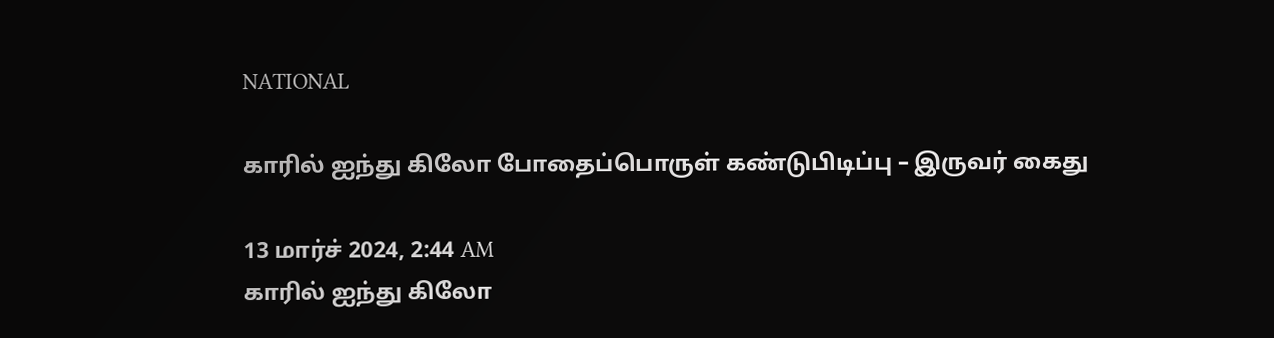NATIONAL

காரில் ஐந்து கிலோ போதைப்பொருள் கண்டுபிடிப்பு – இருவர் கைது

13 மார்ச் 2024, 2:44 AM
காரில் ஐந்து கிலோ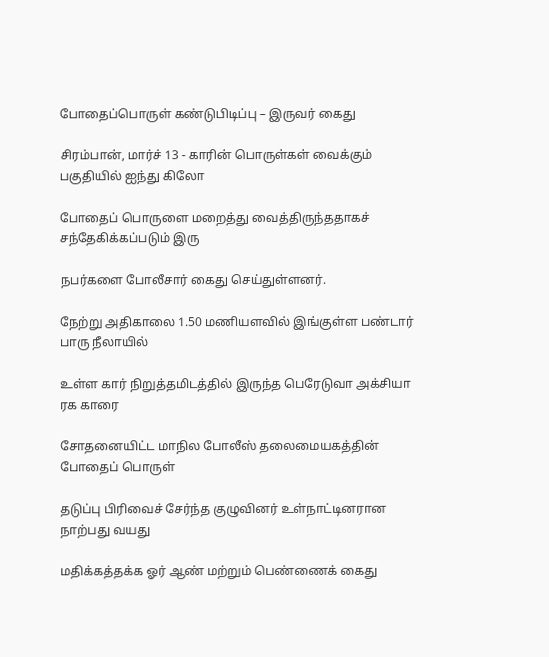போதைப்பொருள் கண்டுபிடிப்பு – இருவர் கைது

சிரம்பான், மார்ச் 13 - காரின் பொருள்கள் வைக்கும் பகுதியில் ஐந்து கிலோ

போதைப் பொருளை மறைத்து வைத்திருந்ததாகச் சந்தேகிக்கப்படும் இரு

நபர்களை போலீசார் கைது செய்துள்ளனர்.

நேற்று அதிகாலை 1.50 மணியளவில் இங்குள்ள பண்டார் பாரு நீலாயில்

உள்ள கார் நிறுத்தமிடத்தில் இருந்த பெரேடுவா அக்சியா ரக காரை

சோதனையிட்ட மாநில போலீஸ் தலைமையகத்தின் போதைப் பொருள்

தடுப்பு பிரிவைச் சேர்ந்த குழுவினர் உள்நாட்டினரான நாற்பது வயது

மதிக்கத்தக்க ஓர் ஆண் மற்றும் பெண்ணைக் கைது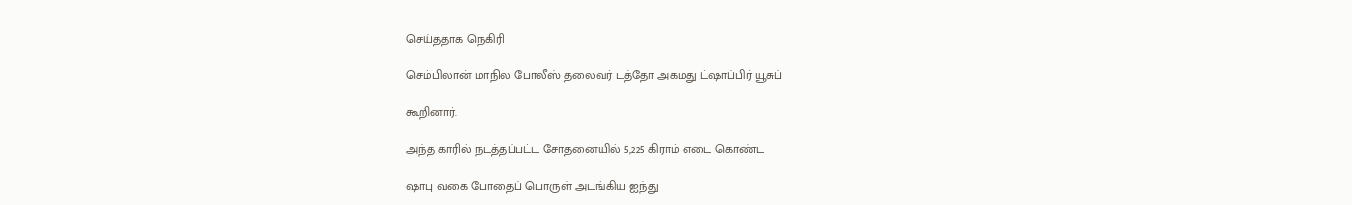செய்ததாக நெகிரி

செம்பிலான் மாநில போலீஸ் தலைவர் டத்தோ அகமது ட்ஷாப்பிர் யூசுப்

கூறினார்.

அந்த காரில் நடத்தப்பட்ட சோதனையில் 5,225 கிராம் எடை கொண்ட

ஷாபு வகை போதைப் பொருள் அடங்கிய ஐந்து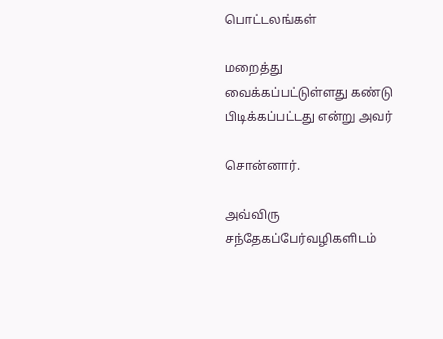பொட்டலங்கள்

மறைத்து வைக்கப்பட்டுள்ளது கண்டு பிடிக்கப்பட்டது என்று அவர்

சொன்னார்.

அவ்விரு சந்தேகப்பேர்வழிகளிடம்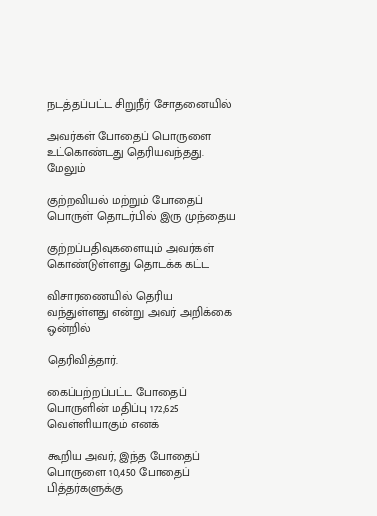நடத்தப்பட்ட சிறுநீர் சோதனையில்

அவர்கள் போதைப் பொருளை உட்கொண்டது தெரியவந்தது. மேலும்

குற்றவியல் மற்றும் போதைப் பொருள் தொடர்பில் இரு முந்தைய

குற்றப்பதிவுகளையும் அவர்கள் கொண்டுள்ளது தொடக்க கட்ட

விசாரணையில் தெரிய வந்துள்ளது என்று அவர் அறிக்கை ஒன்றில்

தெரிவித்தார்.

கைப்பற்றப்பட்ட போதைப் பொருளின் மதிப்பு 172,625 வெள்ளியாகும் எனக்

கூறிய அவர், இந்த போதைப் பொருளை 10,450 போதைப் பித்தர்களுக்கு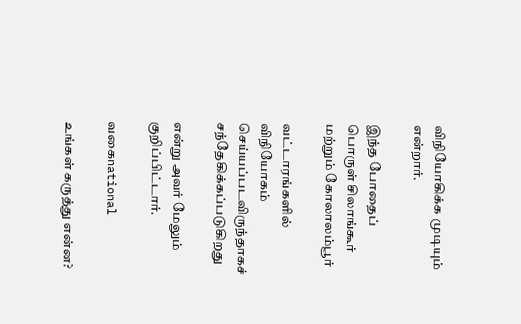விநியோகிக்க முடியும் என்றார்.

இந்த போதைப் பொருள் சிலாங்கூர் மற்றும் கோலாலம்பூர்

வட்டாரங்களில் விநியோகம் செய்யப்படவிருந்தாகச் சந்தேகிக்கப்படுகிறது

என்று அவர் மேலும் குறிப்பிட்டார்.

வகைnational

உங்கள் கருத்து என்ன?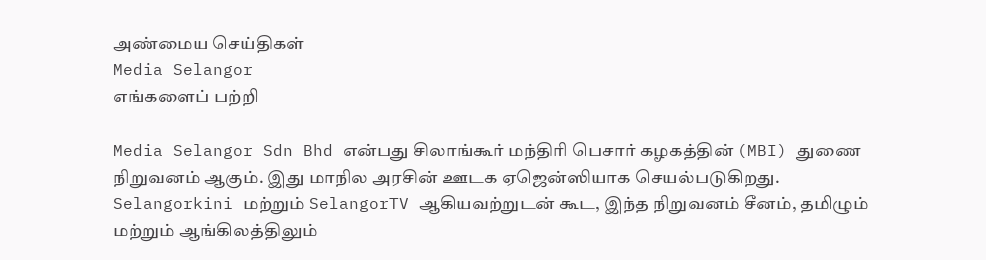அண்மைய செய்திகள்
Media Selangor
எங்களைப் பற்றி

Media Selangor Sdn Bhd என்பது சிலாங்கூர் மந்திரி பெசார் கழகத்தின் (MBI) துணை நிறுவனம் ஆகும். இது மாநில அரசின் ஊடக ஏஜென்ஸியாக செயல்படுகிறது. Selangorkini மற்றும் SelangorTV ஆகியவற்றுடன் கூட, இந்த நிறுவனம் சீனம், தமிழும் மற்றும் ஆங்கிலத்திலும்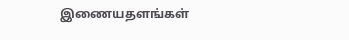இணையதளங்கள்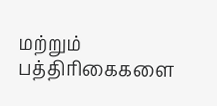மற்றும் பத்திரிகைகளை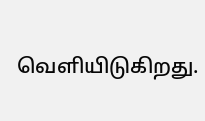வெளியிடுகிறது.